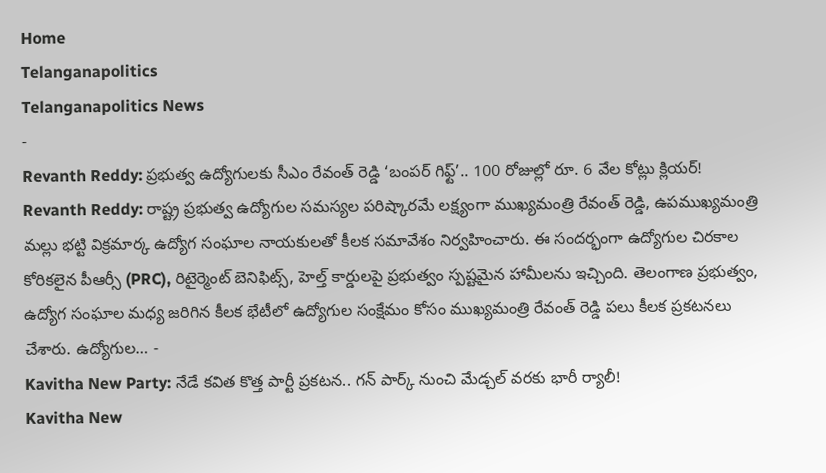Home
Telanganapolitics
Telanganapolitics News
-
Revanth Reddy: ప్రభుత్వ ఉద్యోగులకు సీఎం రేవంత్ రెడ్డి ‘బంపర్ గిఫ్ట్’.. 100 రోజుల్లో రూ. 6 వేల కోట్లు క్లియర్!
Revanth Reddy: రాష్ట్ర ప్రభుత్వ ఉద్యోగుల సమస్యల పరిష్కారమే లక్ష్యంగా ముఖ్యమంత్రి రేవంత్ రెడ్డి, ఉపముఖ్యమంత్రి మల్లు భట్టి విక్రమార్క ఉద్యోగ సంఘాల నాయకులతో కీలక సమావేశం నిర్వహించారు. ఈ సందర్భంగా ఉద్యోగుల చిరకాల కోరికలైన పీఆర్సీ (PRC), రిటైర్మెంట్ బెనిఫిట్స్, హెల్త్ కార్డులపై ప్రభుత్వం స్పష్టమైన హామీలను ఇచ్చింది. తెలంగాణ ప్రభుత్వం, ఉద్యోగ సంఘాల మధ్య జరిగిన కీలక భేటీలో ఉద్యోగుల సంక్షేమం కోసం ముఖ్యమంత్రి రేవంత్ రెడ్డి పలు కీలక ప్రకటనలు చేశారు. ఉద్యోగుల… -
Kavitha New Party: నేడే కవిత కొత్త పార్టీ ప్రకటన.. గన్ పార్క్ నుంచి మేడ్చల్ వరకు భారీ ర్యాలీ!
Kavitha New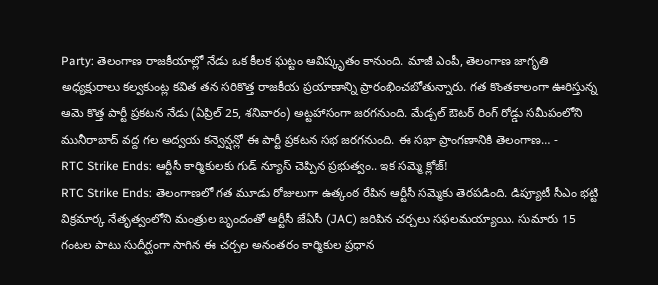Party: తెలంగాణ రాజకీయాల్లో నేడు ఒక కీలక ఘట్టం ఆవిష్కృతం కానుంది. మాజీ ఎంపీ, తెలంగాణ జాగృతి అధ్యక్షురాలు కల్వకుంట్ల కవిత తన సరికొత్త రాజకీయ ప్రయాణాన్ని ప్రారంభించబోతున్నారు. గత కొంతకాలంగా ఊరిస్తున్న ఆమె కొత్త పార్టీ ప్రకటన నేడు (ఏప్రిల్ 25, శనివారం) అట్టహాసంగా జరగనుంది. మేడ్చల్ ఔటర్ రింగ్ రోడ్డు సమీపంలోని మునీరాబాద్ వద్ద గల అద్వయ కన్వెన్షన్లో ఈ పార్టీ ప్రకటన సభ జరగనుంది. ఈ సభా ప్రాంగణానికి తెలంగాణ… -
RTC Strike Ends: ఆర్టీసీ కార్మికులకు గుడ్ న్యూస్ చెప్పిన ప్రభుత్వం.. ఇక సమ్మె క్లోజ్!
RTC Strike Ends: తెలంగాణలో గత మూడు రోజులుగా ఉత్కంఠ రేపిన ఆర్టీసీ సమ్మెకు తెరపడింది. డిప్యూటీ సీఎం భట్టి విక్రమార్క నేతృత్వంలోని మంత్రుల బృందంతో ఆర్టీసీ జేఏసీ (JAC) జరిపిన చర్చలు సఫలమయ్యాయి. సుమారు 15 గంటల పాటు సుదీర్ఘంగా సాగిన ఈ చర్చల అనంతరం కార్మికుల ప్రధాన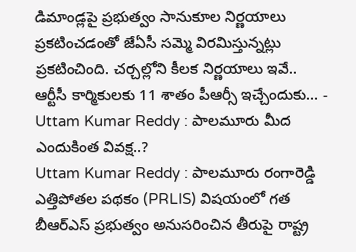డిమాండ్లపై ప్రభుత్వం సానుకూల నిర్ణయాలు ప్రకటించడంతో జేఏసీ సమ్మె విరమిస్తున్నట్లు ప్రకటించింది. చర్చల్లోని కీలక నిర్ణయాలు ఇవే.. ఆర్టీసీ కార్మికులకు 11 శాతం పీఆర్సీ ఇచ్చేందుకు… -
Uttam Kumar Reddy : పాలమూరు మీద ఎందుకింత వివక్ష..?
Uttam Kumar Reddy : పాలమూరు రంగారెడ్డి ఎత్తిపోతల పథకం (PRLIS) విషయంలో గత బీఆర్ఎస్ ప్రభుత్వం అనుసరించిన తీరుపై రాష్ట్ర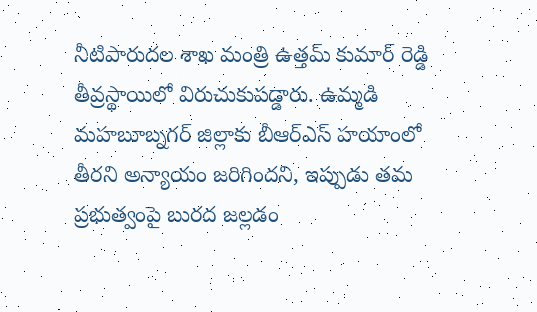నీటిపారుదల శాఖ మంత్రి ఉత్తమ్ కుమార్ రెడ్డి తీవ్రస్థాయిలో విరుచుకుపడ్డారు. ఉమ్మడి మహబూబ్నగర్ జిల్లాకు బీఆర్ఎస్ హయాంలో తీరని అన్యాయం జరిగిందని, ఇప్పుడు తమ ప్రభుత్వంపై బురద జల్లడం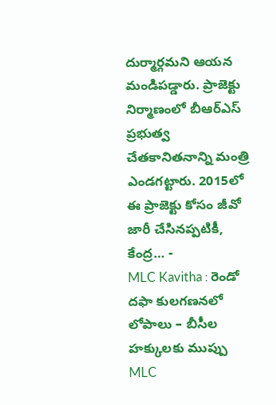దుర్మార్గమని ఆయన మండిపడ్డారు. ప్రాజెక్టు నిర్మాణంలో బీఆర్ఎస్ ప్రభుత్వ చేతకానితనాన్ని మంత్రి ఎండగట్టారు. 2015లో ఈ ప్రాజెక్టు కోసం జీవో జారీ చేసినప్పటికీ, కేంద్ర… -
MLC Kavitha : రెండో దఫా కులగణనలో లోపాలు – బీసీల హక్కులకు ముప్పు
MLC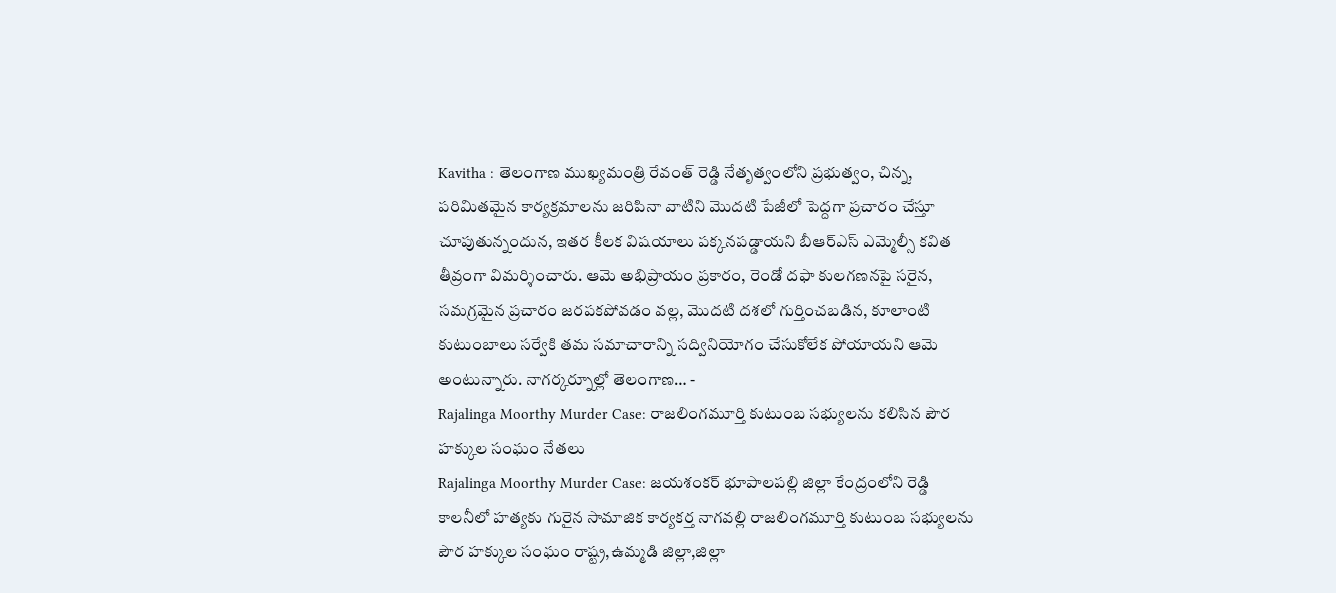Kavitha : తెలంగాణ ముఖ్యమంత్రి రేవంత్ రెడ్డి నేతృత్వంలోని ప్రభుత్వం, చిన్న, పరిమితమైన కార్యక్రమాలను జరిపినా వాటిని మొదటి పేజీలో పెద్దగా ప్రచారం చేస్తూ చూపుతున్నందున, ఇతర కీలక విషయాలు పక్కనపడ్డాయని బీఆర్ఎస్ ఎమ్మెల్సీ కవిత తీవ్రంగా విమర్శించారు. ఆమె అభిప్రాయం ప్రకారం, రెండో దఫా కులగణనపై సరైన, సమగ్రమైన ప్రచారం జరపకపోవడం వల్ల, మొదటి దశలో గుర్తించబడిన, కూలాంటి కుటుంబాలు సర్వేకి తమ సమాచారాన్ని సద్వినియోగం చేసుకోలేక పోయాయని ఆమె అంటున్నారు. నాగర్కర్నూల్లో తెలంగాణ… -
Rajalinga Moorthy Murder Case: రాజలింగమూర్తి కుటుంబ సభ్యులను కలిసిన పౌర హక్కుల సంఘం నేతలు
Rajalinga Moorthy Murder Case: జయశంకర్ భూపాలపల్లి జిల్లా కేంద్రంలోని రెడ్డి కాలనీలో హత్యకు గురైన సామాజిక కార్యకర్త నాగవల్లి రాజలింగమూర్తి కుటుంబ సభ్యులను పౌర హక్కుల సంఘం రాష్ట్ర,ఉమ్మడి జిల్లా,జిల్లా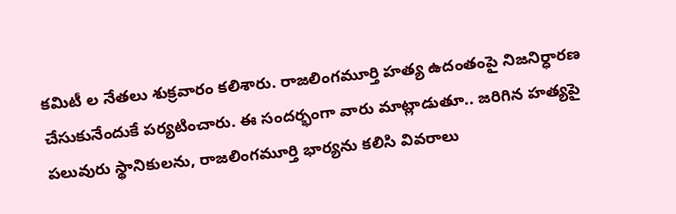కమిటీ ల నేతలు శుక్రవారం కలిశారు. రాజలింగమూర్తి హత్య ఉదంతంపై నిజనిర్ధారణ చేసుకునేందుకే పర్యటించారు. ఈ సందర్భంగా వారు మాట్లాడుతూ.. జరిగిన హత్యపై పలువురు స్థానికులను, రాజలింగమూర్తి భార్యను కలిసి వివరాలు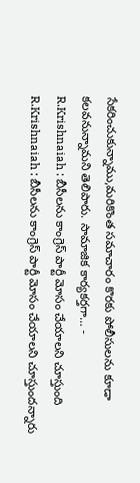సేకరించుకున్నాము,మరికొంత సమాచారం కొరకు పోలీసులను కూడా కలవనున్నామని తెలిపారు. సామాజిక కార్యకర్తగా… -
R.Krishnaiah : బీసీలను కాంగ్రెస్ పార్టీ మోసం చేయాలని చూస్తుంది
R.Krishnaiah : బీసీలను కాంగ్రెస్ పార్టీ మోసం చేయాలని చూస్తుందన్నారు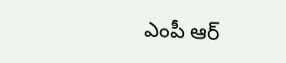ఎంపీ ఆర్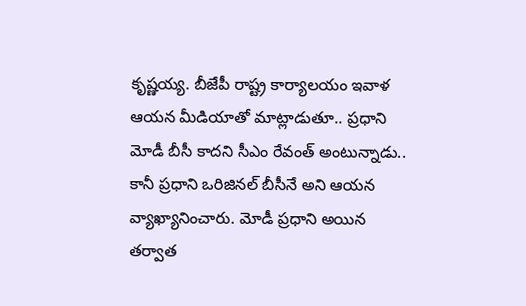కృష్ణయ్య. బీజేపీ రాష్ట్ర కార్యాలయం ఇవాళ ఆయన మీడియాతో మాట్లాడుతూ.. ప్రధాని మోడీ బీసీ కాదని సీఎం రేవంత్ అంటున్నాడు.. కానీ ప్రధాని ఒరిజినల్ బీసీనే అని ఆయన వ్యాఖ్యానించారు. మోడీ ప్రధాని అయిన తర్వాత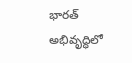భారత్ అభివృద్ధిలో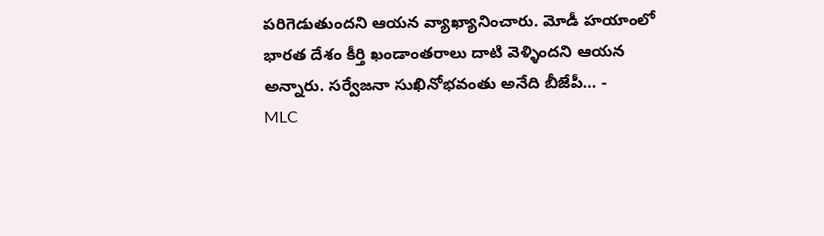పరిగెడుతుందని ఆయన వ్యాఖ్యానించారు. మోడీ హయాంలో భారత దేశం కీర్తి ఖండాంతరాలు దాటి వెళ్ళిందని ఆయన అన్నారు. సర్వేజనా సుఖినోభవంతు అనేది బీజేపీ… -
MLC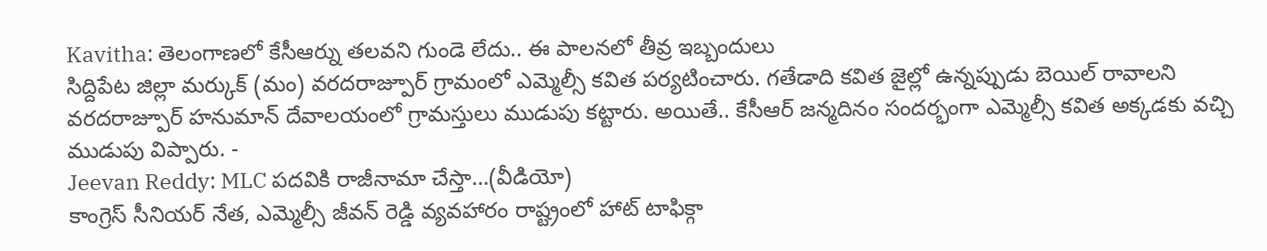Kavitha: తెలంగాణలో కేసీఆర్ను తలవని గుండె లేదు.. ఈ పాలనలో తీవ్ర ఇబ్బందులు
సిద్దిపేట జిల్లా మర్కుక్ (మం) వరదరాజ్పూర్ గ్రామంలో ఎమ్మెల్సీ కవిత పర్యటించారు. గతేడాది కవిత జైల్లో ఉన్నప్పుడు బెయిల్ రావాలని వరదరాజ్పూర్ హనుమాన్ దేవాలయంలో గ్రామస్తులు ముడుపు కట్టారు. అయితే.. కేసీఆర్ జన్మదినం సందర్భంగా ఎమ్మెల్సీ కవిత అక్కడకు వచ్చి ముడుపు విప్పారు. -
Jeevan Reddy: MLC పదవికి రాజీనామా చేస్తా…(వీడియో)
కాంగ్రెస్ సీనియర్ నేత, ఎమ్మెల్సీ జీవన్ రెడ్డి వ్యవహారం రాష్ట్రంలో హాట్ టాఫిక్గా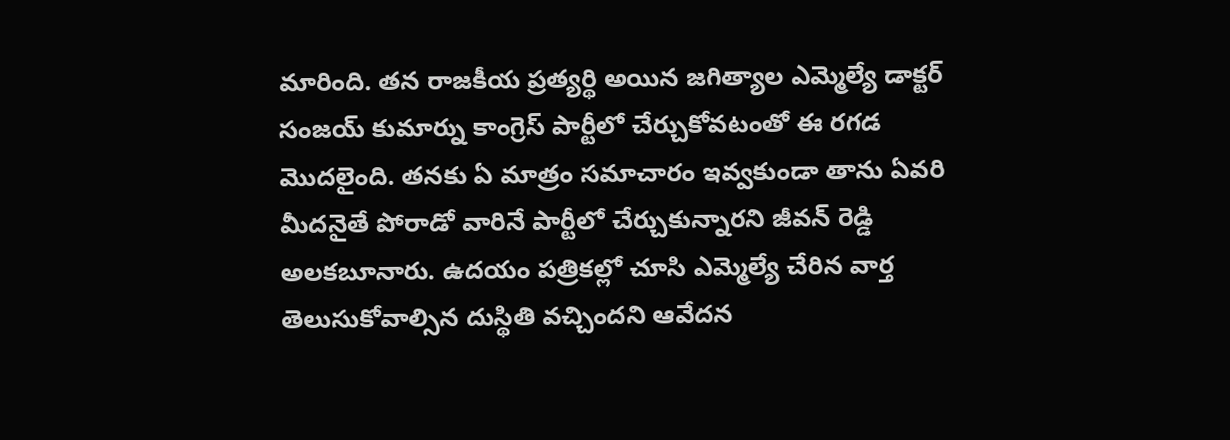మారింది. తన రాజకీయ ప్రత్యర్థి అయిన జగిత్యాల ఎమ్మెల్యే డాక్టర్ సంజయ్ కుమార్ను కాంగ్రెస్ పార్టీలో చేర్చుకోవటంతో ఈ రగడ మెుదలైంది. తనకు ఏ మాత్రం సమాచారం ఇవ్వకుండా తాను ఏవరి మీదనైతే పోరాడో వారినే పార్టీలో చేర్చుకున్నారని జీవన్ రెడ్డి అలకబూనారు. ఉదయం పత్రికల్లో చూసి ఎమ్మెల్యే చేరిన వార్త తెలుసుకోవాల్సిన దుస్థితి వచ్చిందని ఆవేదన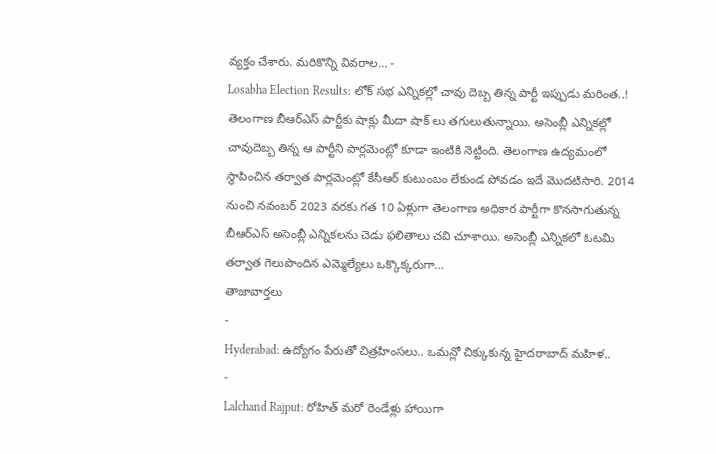వ్యక్తం చేశారు. మరికొన్ని వివరాల… -
Losabha Election Results: లోక్ సభ ఎన్నికల్లో చావు దెబ్బ తిన్న పార్టీ ఇప్పుడు మరింత..!
తెలంగాణ బీఆర్ఎస్ పార్టీకు షాక్లు మీదా షాక్ లు తగులుతున్నాయి. అసెంబ్లీ ఎన్నికల్లో చావుదెబ్బ తిన్న ఆ పార్టీని పార్లమెంట్లో కూడా ఇంటికి నెట్టింది. తెలంగాణ ఉద్యమంలో స్థాపించిన తర్వాత పార్లమెంట్లో కేసీఆర్ కుటుంబం లేకుండ పోవడం ఇదే మొదటిసారి. 2014 నుంచి నవంబర్ 2023 వరకు గత 10 ఏళ్లుగా తెలంగాణ అధికార పార్టీగా కొనసాగుతున్న బీఆర్ఎస్ అసెంబ్లీ ఎన్నికలను చెడు ఫలితాలు చవి చూశాయి. అసెంబ్లీ ఎన్నికలో ఓటమి తర్వాత గెలుపొందిన ఎమ్మెల్యేలు ఒక్కొక్కరుగా…
తాజావార్తలు
-
Hyderabad: ఉద్యోగం పేరుతో చిత్రహింసలు.. ఒమన్లో చిక్కుకున్న హైదరాబాద్ మహిళ..
-
Lalchand Rajput: రోహిత్ మరో రెండేళ్లు హాయిగా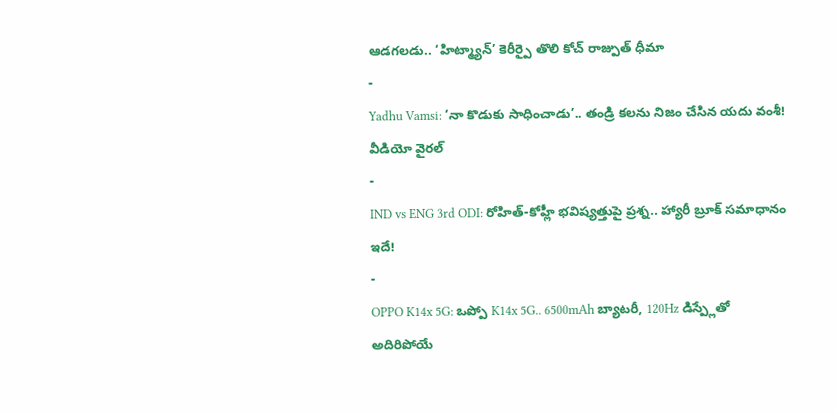ఆడగలడు.. ‘హిట్మ్యాన్’ కెరీర్పై తొలి కోచ్ రాజ్పుత్ ధీమా
-
Yadhu Vamsi: ‘నా కొడుకు సాధించాడు’.. తండ్రి కలను నిజం చేసిన యదు వంశీ! వీడియో వైరల్
-
IND vs ENG 3rd ODI: రోహిత్-కోహ్లీ భవిష్యత్తుపై ప్రశ్న.. హ్యారీ బ్రూక్ సమాధానం ఇదే!
-
OPPO K14x 5G: ఒప్పో K14x 5G.. 6500mAh బ్యాటరీ, 120Hz డిస్ప్లేతో అదిరిపోయే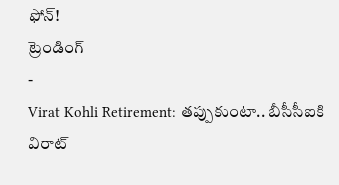ఫోన్!
ట్రెండింగ్
-
Virat Kohli Retirement: తప్పుకుంటా.. బీసీసీఐకి విరాట్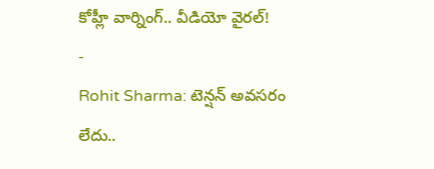కోహ్లీ వార్నింగ్.. వీడియో వైరల్!
-
Rohit Sharma: టెన్షన్ అవసరం లేదు..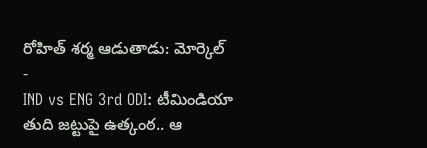రోహిత్ శర్మ ఆడుతాడు: మోర్కెల్
-
IND vs ENG 3rd ODI: టీమిండియా తుది జట్టుపై ఉత్కంఠ.. ఆ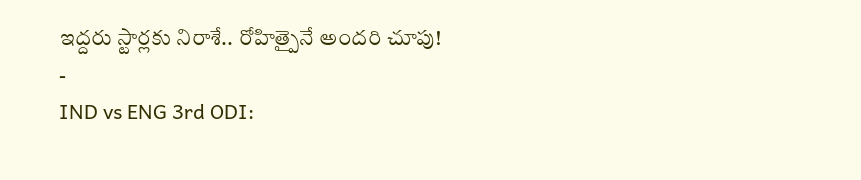ఇద్దరు స్టార్లకు నిరాశే.. రోహిత్పైనే అందరి చూపు!
-
IND vs ENG 3rd ODI: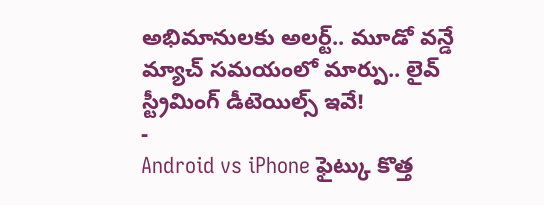అభిమానులకు అలర్ట్.. మూడో వన్డే మ్యాచ్ సమయంలో మార్పు.. లైవ్ స్ట్రీమింగ్ డీటెయిల్స్ ఇవే!
-
Android vs iPhone ఫైట్కు కొత్త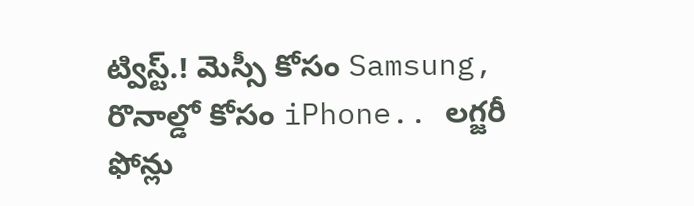ట్విస్ట్.! మెస్సీ కోసం Samsung, రొనాల్డో కోసం iPhone.. లగ్జరీ ఫోన్లు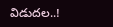విడుదల..!